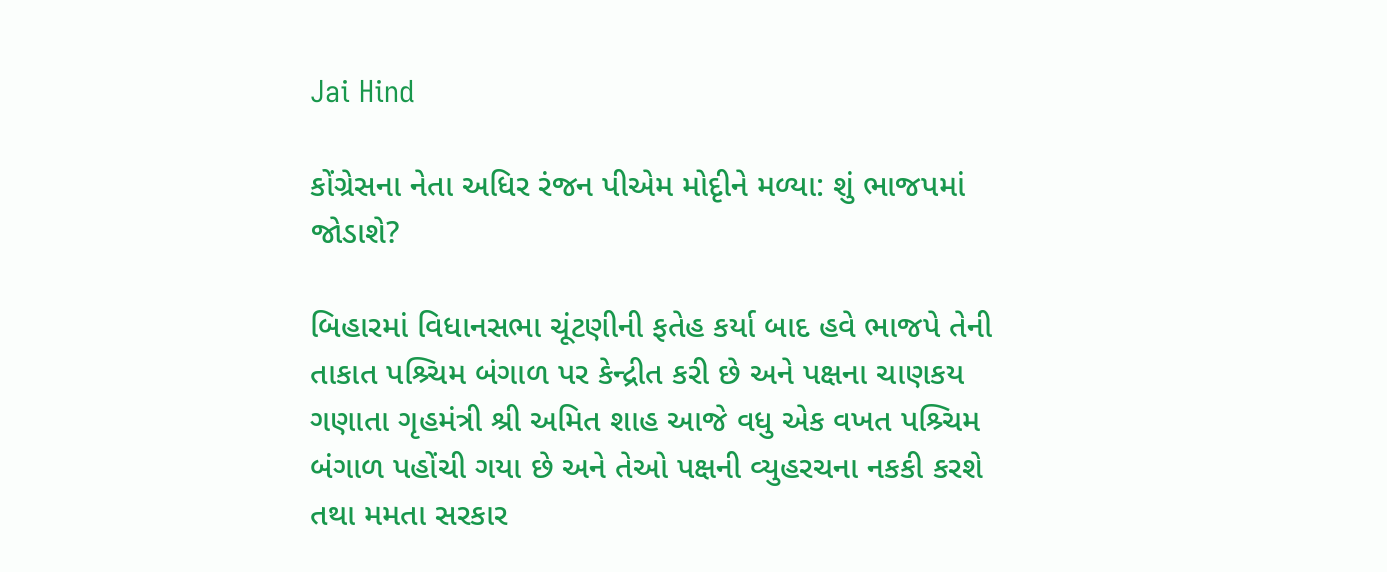Jai Hind

કોંગ્રેસના નેતા અધિર રંજન પીએમ મોદૃીને મળ્યા: શું ભાજપમાં જોડાશે?

બિહારમાં વિધાનસભા ચૂંટણીની ફતેહ કર્યા બાદ હવે ભાજપે તેની તાકાત પશ્ર્ચિમ બંગાળ પર કેન્દ્રીત કરી છે અને પક્ષના ચાણકય ગણાતા ગૃહમંત્રી શ્રી અમિત શાહ આજે વધુ એક વખત પશ્ર્ચિમ બંગાળ પહોંચી ગયા છે અને તેઓ પક્ષની વ્યુહરચના નકકી કરશે તથા મમતા સરકાર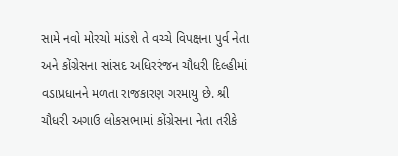સામે નવો મોરચો માંડશે તે વચ્ચે વિપક્ષના પુર્વ નેતા અને કોંગ્રેસના સાંસદ અધિરરંજન ચૌધરી દિલ્હીમાં વડાપ્રધાનને મળતા રાજકારણ ગરમાયુ છે. શ્રી ચૌધરી અગાઉ લોકસભામાં કોંગ્રેસના નેતા તરીકે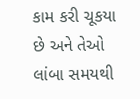કામ કરી ચૂકયા છે અને તેઓ લાંબા સમયથી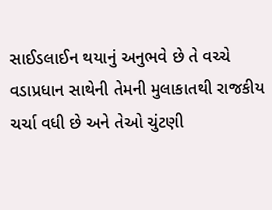સાઈડલાઈન થયાનું અનુભવે છે તે વચ્ચે વડાપ્રધાન સાથેની તેમની મુલાકાતથી રાજકીય ચર્ચા વધી છે અને તેઓ ચુંટણી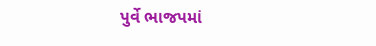પુર્વે ભાજપમાં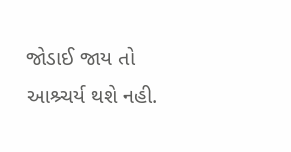જોડાઈ જાય તો આશ્ર્ચર્ય થશે નહી.